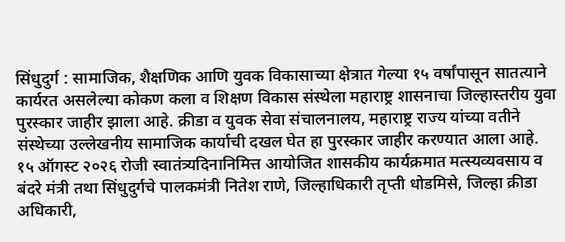सिंधुदुर्ग : सामाजिक, शैक्षणिक आणि युवक विकासाच्या क्षेत्रात गेल्या १५ वर्षांपासून सातत्याने कार्यरत असलेल्या कोकण कला व शिक्षण विकास संस्थेला महाराष्ट्र शासनाचा जिल्हास्तरीय युवा पुरस्कार जाहीर झाला आहे. क्रीडा व युवक सेवा संचालनालय, महाराष्ट्र राज्य यांच्या वतीने संस्थेच्या उल्लेखनीय सामाजिक कार्याची दखल घेत हा पुरस्कार जाहीर करण्यात आला आहे.
१५ ऑगस्ट २०२६ रोजी स्वातंत्र्यदिनानिमित्त आयोजित शासकीय कार्यक्रमात मत्स्यव्यवसाय व बंदरे मंत्री तथा सिंधुदुर्गचे पालकमंत्री नितेश राणे, जिल्हाधिकारी तृप्ती धोडमिसे, जिल्हा क्रीडा अधिकारी,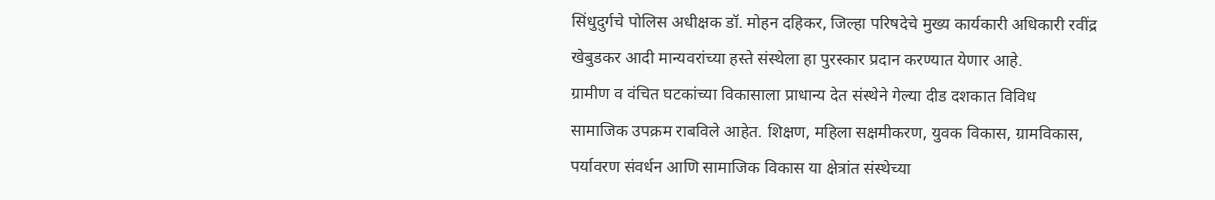सिंधुदुर्गचे पोलिस अधीक्षक डॉ. मोहन दहिकर, जिल्हा परिषदेचे मुख्य कार्यकारी अधिकारी रवींद्र खेबुडकर आदी मान्यवरांच्या हस्ते संस्थेला हा पुरस्कार प्रदान करण्यात येणार आहे.
ग्रामीण व वंचित घटकांच्या विकासाला प्राधान्य देत संस्थेने गेल्या दीड दशकात विविध सामाजिक उपक्रम राबविले आहेत. शिक्षण, महिला सक्षमीकरण, युवक विकास, ग्रामविकास, पर्यावरण संवर्धन आणि सामाजिक विकास या क्षेत्रांत संस्थेच्या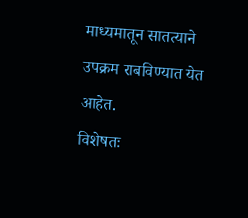माध्यमातून सातत्याने उपक्रम राबविण्यात येत आहेत.
विशेषतः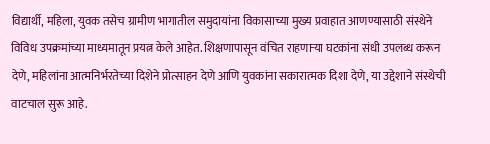विद्यार्थी, महिला, युवक तसेच ग्रामीण भागातील समुदायांना विकासाच्या मुख्य प्रवाहात आणण्यासाठी संस्थेने विविध उपक्रमांच्या माध्यमातून प्रयत्न केले आहेत. शिक्षणापासून वंचित राहणाऱ्या घटकांना संधी उपलब्ध करून देणे, महिलांना आत्मनिर्भरतेच्या दिशेने प्रोत्साहन देणे आणि युवकांना सकारात्मक दिशा देणे, या उद्देशाने संस्थेची वाटचाल सुरू आहे.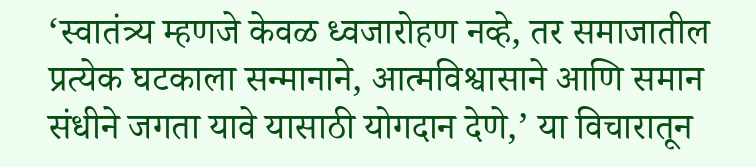‘स्वातंत्र्य म्हणजे केवळ ध्वजारोहण नव्हे, तर समाजातील प्रत्येक घटकाला सन्मानाने, आत्मविश्वासाने आणि समान संधीने जगता यावे यासाठी योगदान देणे,’ या विचारातून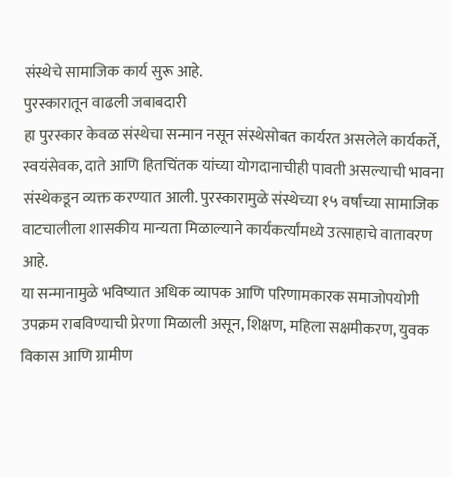संस्थेचे सामाजिक कार्य सुरू आहे.
पुरस्कारातून वाढली जबाबदारी
हा पुरस्कार केवळ संस्थेचा सन्मान नसून संस्थेसोबत कार्यरत असलेले कार्यकर्ते, स्वयंसेवक, दाते आणि हितचिंतक यांच्या योगदानाचीही पावती असल्याची भावना संस्थेकडून व्यक्त करण्यात आली. पुरस्कारामुळे संस्थेच्या १५ वर्षांच्या सामाजिक वाटचालीला शासकीय मान्यता मिळाल्याने कार्यकर्त्यांमध्ये उत्साहाचे वातावरण आहे.
या सन्मानामुळे भविष्यात अधिक व्यापक आणि परिणामकारक समाजोपयोगी उपक्रम राबविण्याची प्रेरणा मिळाली असून, शिक्षण, महिला सक्षमीकरण, युवक विकास आणि ग्रामीण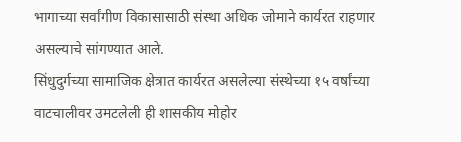भागाच्या सर्वांगीण विकासासाठी संस्था अधिक जोमाने कार्यरत राहणार असल्याचे सांगण्यात आले.
सिंधुदुर्गच्या सामाजिक क्षेत्रात कार्यरत असलेल्या संस्थेच्या १५ वर्षांच्या वाटचालीवर उमटलेली ही शासकीय मोहोर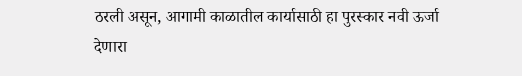ठरली असून, आगामी काळातील कार्यासाठी हा पुरस्कार नवी ऊर्जा देणारा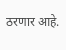ठरणार आहे.